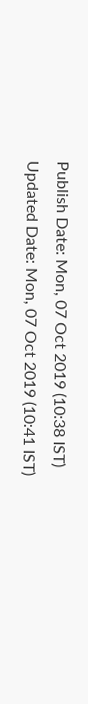Publish Date: Mon, 07 Oct 2019 (10:38 IST)
Updated Date: Mon, 07 Oct 2019 (10:41 IST)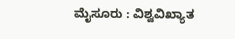ಮೈಸೂರು : ವಿಶ್ವವಿಖ್ಯಾತ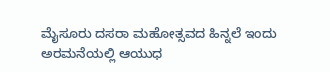ಮೈಸೂರು ದಸರಾ ಮಹೋತ್ಸವದ ಹಿನ್ನಲೆ ಇಂದು ಅರಮನೆಯಲ್ಲಿ ಆಯುಧ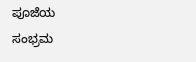ಪೂಜೆಯ ಸಂಭ್ರಮ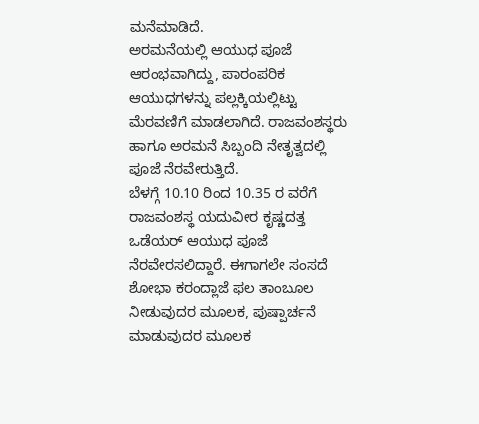ಮನೆಮಾಡಿದೆ.
ಅರಮನೆಯಲ್ಲಿ ಆಯುಧ ಪೂಜೆ ಆರಂಭವಾಗಿದ್ದು, ಪಾರಂಪರಿಕ ಆಯುಧಗಳನ್ನು ಪಲ್ಲಕ್ಕಿಯಲ್ಲಿಟ್ಟು ಮೆರವಣಿಗೆ ಮಾಡಲಾಗಿದೆ. ರಾಜವಂಶಸ್ಥರು ಹಾಗೂ ಅರಮನೆ ಸಿಬ್ಬಂದಿ ನೇತೃತ್ವದಲ್ಲಿ ಪೂಜೆ ನೆರವೇರುತ್ತಿದೆ.
ಬೆಳಗ್ಗೆ 10.10 ರಿಂದ 10.35 ರ ವರೆಗೆ ರಾಜವಂಶಸ್ಥ ಯದುವೀರ ಕೃಷ್ಣದತ್ತ ಒಡೆಯರ್ ಆಯುಧ ಪೂಜೆ ನೆರವೇರಸಲಿದ್ದಾರೆ. ಈಗಾಗಲೇ ಸಂಸದೆ ಶೋಭಾ ಕರಂದ್ಲಾಜೆ ಫಲ ತಾಂಬೂಲ ನೀಡುವುದರ ಮೂಲಕ, ಪುಷ್ಪಾರ್ಚನೆ ಮಾಡುವುದರ ಮೂಲಕ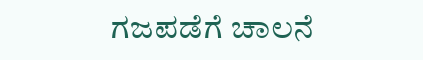ಗಜಪಡೆಗೆ ಚಾಲನೆ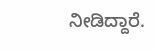ನೀಡಿದ್ದಾರೆ.